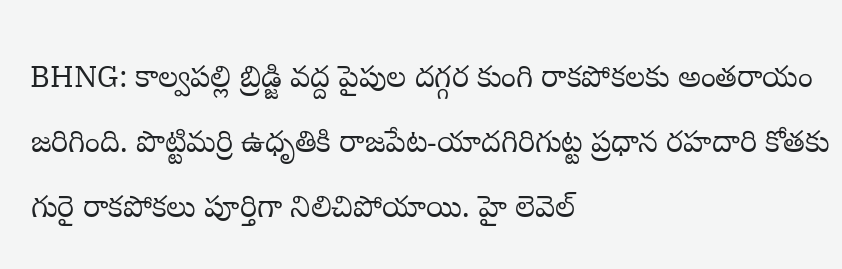BHNG: కాల్వపల్లి బ్రిడ్జి వద్ద పైపుల దగ్గర కుంగి రాకపోకలకు అంతరాయం జరిగింది. పొట్టిమర్రి ఉధృతికి రాజపేట-యాదగిరిగుట్ట ప్రధాన రహదారి కోతకు గురై రాకపోకలు పూర్తిగా నిలిచిపోయాయి. హై లెవెల్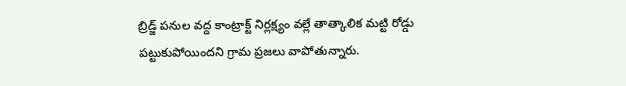బ్రిడ్జ్ పనుల వద్ద కాంట్రాక్ట్ నిర్లక్ష్యం వల్లే తాత్కాలిక మట్టి రోడ్డు పట్టుకుపోయిందని గ్రామ ప్రజలు వాపోతున్నారు.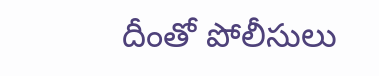దీంతో పోలీసులు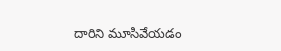దారిని మూసివేయడం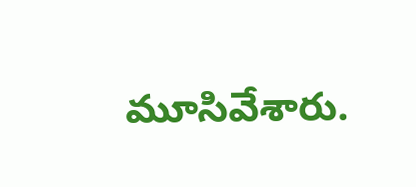మూసివేశారు.